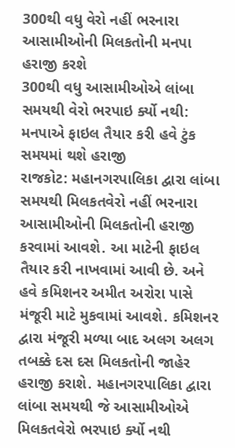300થી વધુ વેરો નહીં ભરનારા આસામીઓની મિલકતોની મનપા હરાજી કરશે
300થી વધુ આસામીઓએ લાંબા સમયથી વેરો ભરપાઇ ર્ક્યો નથી: મનપાએ ફાઇલ તૈયાર કરી હવે ટુંક સમયમાં થશે હરાજી
રાજકોટ: મહાનગરપાલિકા દ્વારા લાંબા સમયથી મિલકતવેરો નહીં ભરનારા આસામીઓની મિલકતોની હરાજી કરવામાં આવશે. આ માટેની ફાઇલ તૈયાર કરી નાખવામાં આવી છે. અને હવે કમિશનર અમીત અરોરા પાસે મંજૂરી માટે મુકવામાં આવશે. કમિશનર દ્વારા મંજૂરી મળ્યા બાદ અલગ અલગ તબક્કે દસ દસ મિલકતોની જાહેર હરાજી કરાશે. મહાનગરપાલિકા દ્વારા લાંબા સમયથી જે આસામીઓએ મિલકતવેરો ભરપાઇ ર્ક્યો નથી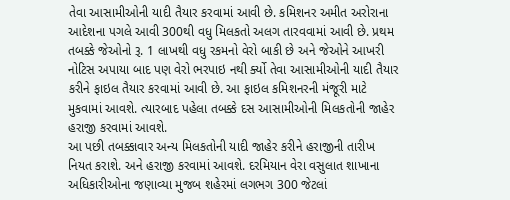તેવા આસામીઓની યાદી તૈયાર કરવામાં આવી છે. કમિશનર અમીત અરોરાના આદેશના પગલે આવી 300થી વધુ મિલકતો અલગ તારવવામાં આવી છે. પ્રથમ તબક્કે જેઓનો રૂ. 1 લાખથી વધુ રકમનો વેરો બાકી છે અને જેઓને આખરી નોટિસ અપાયા બાદ પણ વેરો ભરપાઇ નથી ર્ક્યો તેવા આસામીઓની યાદી તૈયાર કરીને ફાઇલ તૈયાર કરવામાં આવી છે. આ ફાઇલ કમિશનરની મંજૂરી માટે મુકવામાં આવશે. ત્યારબાદ પહેલા તબક્કે દસ આસામીઓની મિલકતોની જાહેર હરાજી કરવામાં આવશે.
આ પછી તબક્કાવાર અન્ય મિલકતોની યાદી જાહેર કરીને હરાજીની તારીખ નિયત કરાશે. અને હરાજી કરવામાં આવશે. દરમિયાન વેરા વસુલાત શાખાના અધિકારીઓના જણાવ્યા મુજબ શહેરમાં લગભગ 300 જેટલાં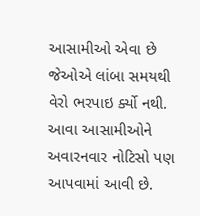આસામીઓ એવા છે જેઓએ લાંબા સમયથી વેરો ભરપાઇ ર્ક્યો નથી. આવા આસામીઓને અવારનવાર નોટિસો પણ આપવામાં આવી છે.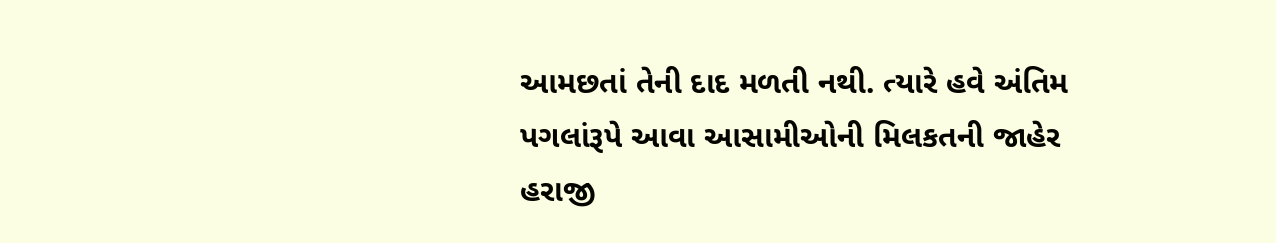આમછતાં તેની દાદ મળતી નથી. ત્યારે હવે અંતિમ પગલાંરૂપે આવા આસામીઓની મિલકતની જાહેર હરાજી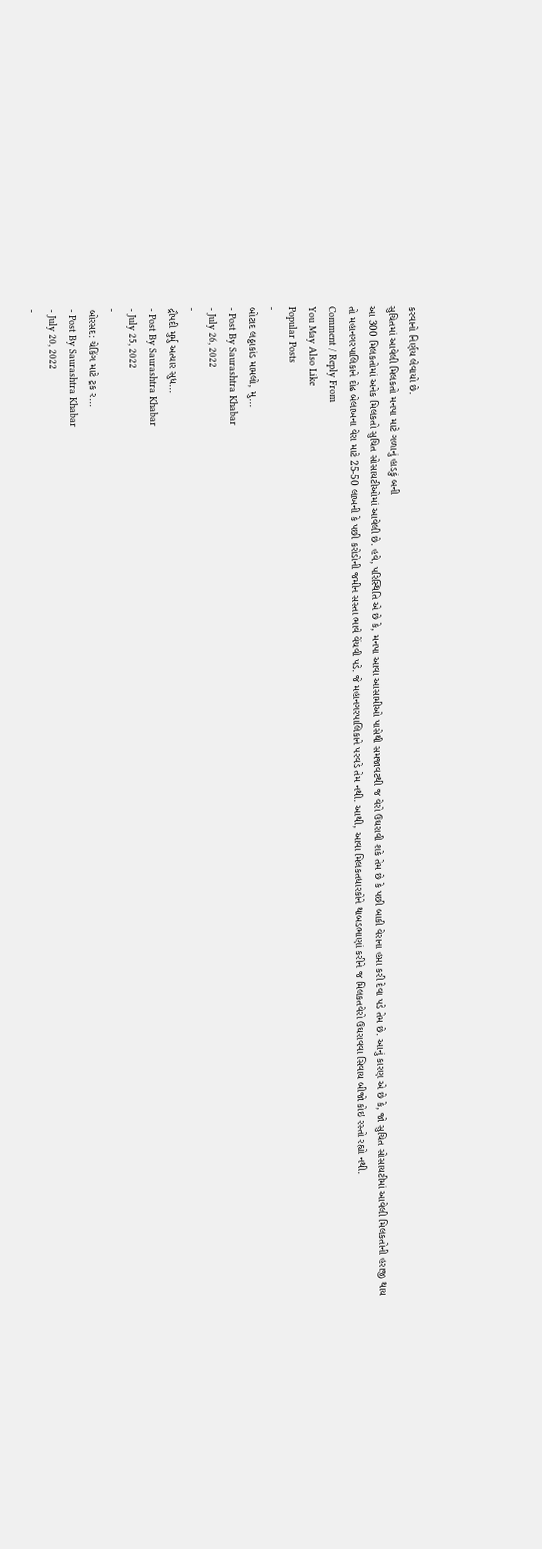કરવાનો નિર્ણય લેવાયો છે.
સુચિતમાં આવેલી મિલકતો મનપા માટે ગળાનું હાડકું બની
આ 300 મિલકતોમાં અનેક મિલકતો સુચિત સોસાયટીઓમાં આવેલી છે. હવે, પરિસ્થિતિ એ છે કે, મનપા આવા આસામીઓ પાસેથી સમજાવટથી જ વેરો ઉઘરાવી શકે તેમ છે કે પછી બાકી વેરાના હપ્તા કરી દેવા પડે તેમ છે. આનું કારણ એ છે કે, જો સુચિત સોસાયટીમાં આવેલી મિલકતોની હરાજી થાય તો મહાનગરપાલિકાને દોઢ બેલાખના વેરા માટે 25-50 લાખની કે પછી કરોડોની જમીન સસ્તા ભાવે વેંચવી પડે. જે મહાનગરપાલિકાને પરવડે તેમ નથી. આથી, આવા મિલકતધારકોને થાબડભાણાં કરીને જ મિલકતવેરો ઉઘરાવવા સિવાય બીજો કોઇ રસ્તો રહ્યો નથી.
Comment / Reply From
You May Also Like
Popular Posts
-
બોટાદ લઠ્ઠાકાંડ મામલો, મુ...
- Post By Saurashtra Khabar
- July 26, 2022
-
દ્રૌપદી મુર્મુ અત્યાર સુધ...
- Post By Saurashtra Khabar
- July 25, 2022
-
બોરસદ: ચેકિંગ માટે ટ્રક ર...
- Post By Saurashtra Khabar
- July 20, 2022
-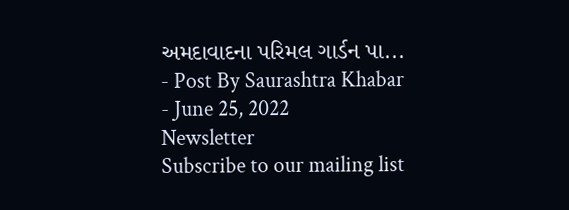અમદાવાદના પરિમલ ગાર્ડન પા...
- Post By Saurashtra Khabar
- June 25, 2022
Newsletter
Subscribe to our mailing list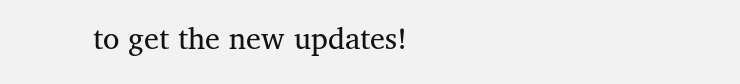to get the new updates!